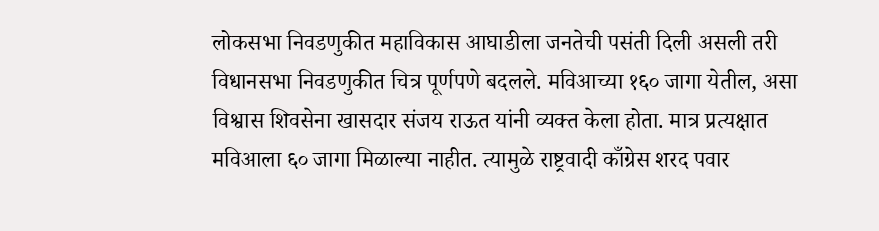लोकसभा निवडणुकीत महाविकास आघाडीला जनतेची पसंती दिली असली तरी विधानसभा निवडणुकीत चित्र पूर्णपणे बदलले. मविआच्या १६० जागा येतील, असा विश्वास शिवसेना खासदार संजय राऊत यांनी व्यक्त केला होता. मात्र प्रत्यक्षात मविआला ६० जागा मिळाल्या नाहीत. त्यामुळे राष्ट्रवादी काँग्रेस शरद पवार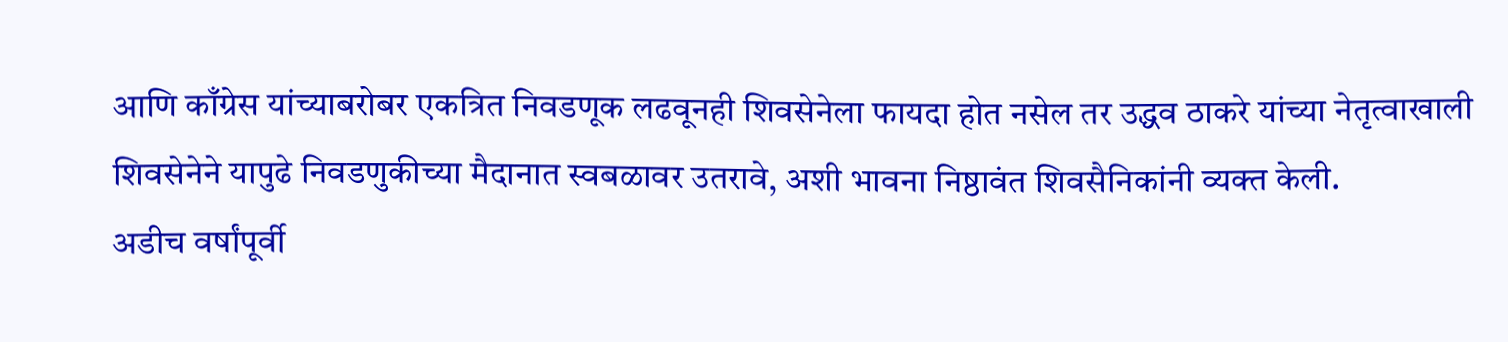आणि काँग्रेस यांच्याबरोबर एकत्रित निवडणूक लढवूनही शिवसेनेला फायदा होत नसेल तर उद्धव ठाकरे यांच्या नेतृत्वाखाली शिवसेनेने यापुढे निवडणुकीच्या मैदानात स्वबळावर उतरावे, अशी भावना निष्ठावंत शिवसैनिकांनी व्यक्त केली.
अडीच वर्षांपूर्वी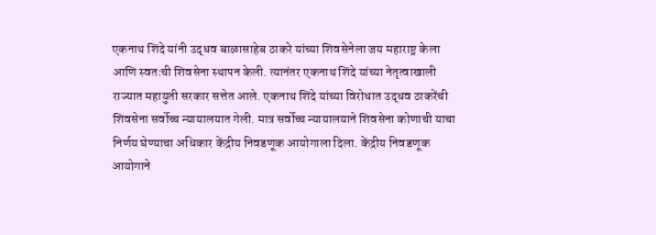एकनाथ शिंदे यांनी उद्धव बाळासाहेब ठाकरे यांच्या शिवसेनेला जय महाराष्ट्र केला आणि स्वतःची शिवसेना स्थापन केली. त्यानंतर एकनाथ शिंदे यांच्या नेतृत्वाखाली राज्यात महायुती सरकार सत्तेत आले. एकनाथ शिंदे यांच्या विरोधात उद्धव ठाकरेंची शिवसेना सर्वोच्च न्यायालयात गेली. मात्र सर्वोच्च न्यायालयाने शिवसेना कोणाची याचा निर्णय घेण्याचा अधिकार केंद्रीय निवडणूक आयोगाला दिला. केंद्रीय निवडणूक आयोगाने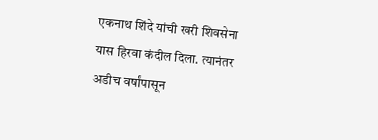एकनाथ शिंदे यांची खरी शिवसेना यास हिरवा कंदील दिला. त्यानंतर अडीच वर्षांपासून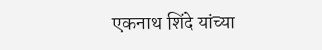एकनाथ शिंदे यांच्या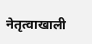नेतृत्वाखाली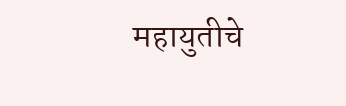महायुतीचे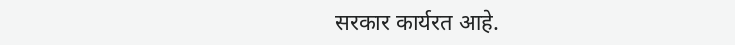सरकार कार्यरत आहे.